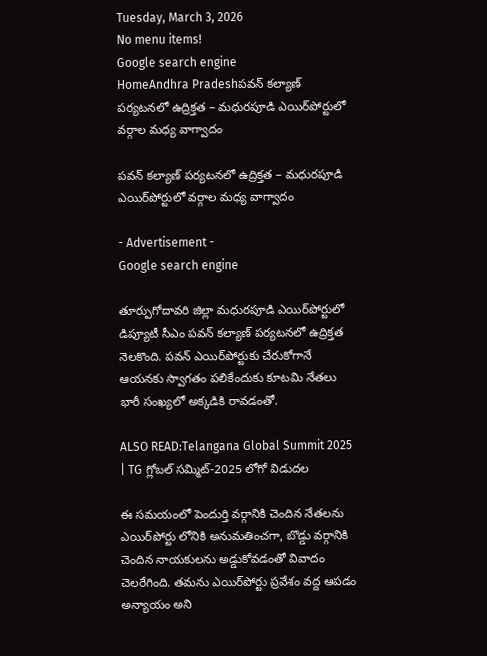Tuesday, March 3, 2026
No menu items!
Google search engine
HomeAndhra Pradeshపవన్ కల్యాణ్ పర్యటనలో ఉద్రిక్తత – మధురపూడి ఎయిర్‌పోర్టులో వర్గాల మధ్య వాగ్వాదం

పవన్ కల్యాణ్ పర్యటనలో ఉద్రిక్తత – మధురపూడి ఎయిర్‌పోర్టులో వర్గాల మధ్య వాగ్వాదం

- Advertisement -
Google search engine

తూర్పుగోదావరి జిల్లా మధురపూడి ఎయిర్‌పోర్టులో డిప్యూటీ సీఎం పవన్ కల్యాణ్ పర్యటనలో ఉద్రిక్తత నెలకొంది. పవన్ ఎయిర్‌పోర్టుకు చేరుకోగానే ఆయనకు స్వాగతం పలికేందుకు కూటమి నేతలు భారీ సంఖ్యలో అక్కడికి రావడంతో.

ALSO READ:Telangana Global Summit 2025 | TG గ్లోబల్ సమ్మిట్-2025 లోగో విడుదల

ఈ సమయంలో పెందుర్తి వర్గానికి చెందిన నేతలను ఎయిర్‌పోర్టు లోనికి అనుమతించగా, బొడ్డు వర్గానికి చెందిన నాయకులను అడ్డుకోవడంతో వివాదం చెలరేగింది. తమను ఎయిర్‌పోర్టు ప్రవేశం వద్ద ఆపడం అన్యాయం అని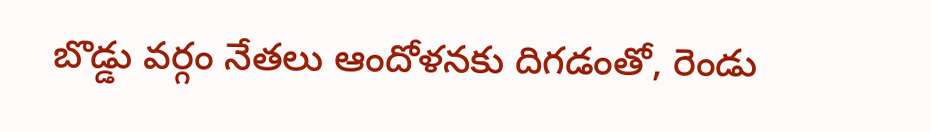బొడ్డు వర్గం నేతలు ఆందోళనకు దిగడంతో, రెండు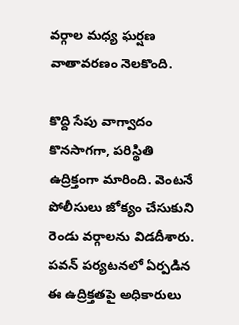వర్గాల మధ్య ఘర్షణ వాతావరణం నెలకొంది.

కొద్ది సేపు వాగ్వాదం కొనసాగగా, పరిస్థితి ఉద్రిక్తంగా మారింది. వెంటనే పోలీసులు జోక్యం చేసుకుని రెండు వర్గాలను విడదీశారు. పవన్ పర్యటనలో ఏర్పడిన ఈ ఉద్రిక్తతపై అధికారులు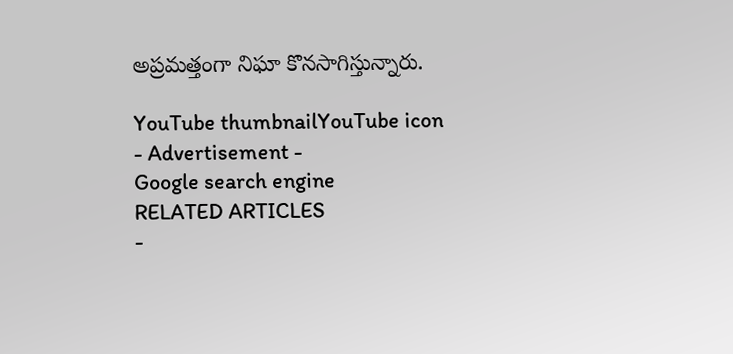అప్రమత్తంగా నిఘా కొనసాగిస్తున్నారు.

YouTube thumbnailYouTube icon
- Advertisement -
Google search engine
RELATED ARTICLES
-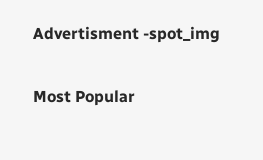Advertisment -spot_img

Most Popular